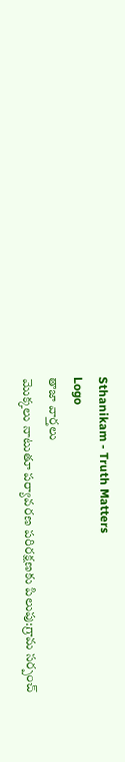Sthanikam - Truth Matters
Logo
తాజా వార్తలు
మొక్కలు నాటుతూ పర్యావరణ పరిరక్షణకు పిలుపు:గ్రామ సర్పంచ్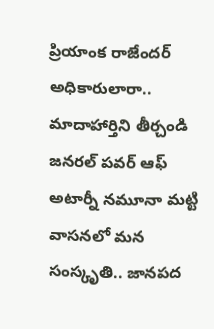ప్రియాంక రాజేందర్ అధికారులారా.. మాదాహార్తిని తీర్చండి జనరల్ పవర్ ఆఫ్ అటార్నీ నమూనా మట్టి వాసనలో మన సంస్కృతి.. జానపద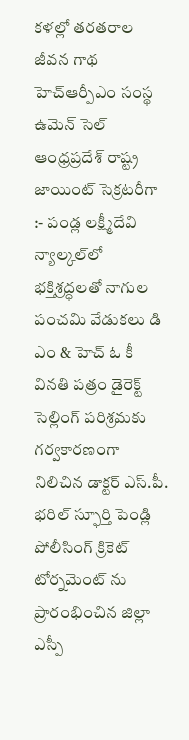కళల్లో తరతరాల జీవన గాథ హెచ్ఆర్పీఎం సంస్థ ఉమెన్ సెల్ ఆంధ్రప్రదేశ్ రాష్ట్ర జాయింట్ సెక్రటరీగా :- పండ్ల లక్ష్మీదేవి న్యాల్కల్‌లో భక్తిశ్రద్ధలతో నాగుల పంచమి వేడుకలు డి ఎం & హెచ్ ఓ కీ వినతి పత్రం డైరెక్ట్ సెల్లింగ్ పరిశ్రమకు గర్వకారణంగా నిలిచిన డాక్టర్ ఎస్.పీ. భరిల్ స్ఫూర్తి పెండ్లి పోలీసింగ్ క్రికెట్ టోర్నమెంట్ ను ప్రారంభించిన జిల్లా ఎస్పీ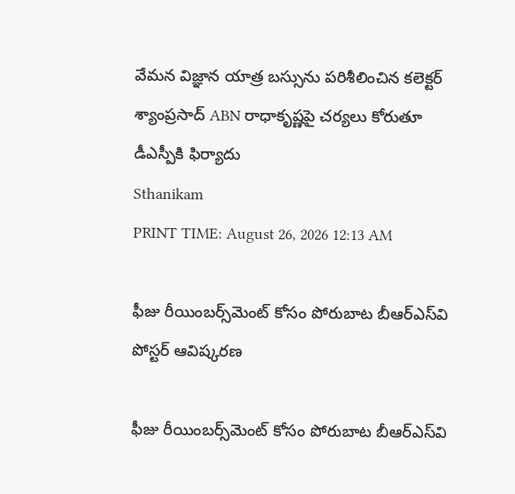వేమన విజ్ఞాన యాత్ర బస్సును పరిశీలించిన కలెక్టర్ శ్యాంప్రసాద్ ABN రాధాకృష్ణపై చర్యలు కోరుతూ డీఎస్పీకి ఫిర్యాదు
Sthanikam
PRINT TIME: August 26, 2026 12:13 AM

ఫీజు రీయింబర్స్‌మెంట్ కోసం పోరుబాట బీఆర్‌ఎస్‌వి పోస్టర్ ఆవిష్కరణ

ఫీజు రీయింబర్స్‌మెంట్ కోసం పోరుబాట బీఆర్‌ఎస్‌వి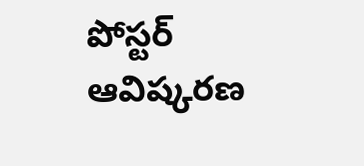పోస్టర్ ఆవిష్కరణ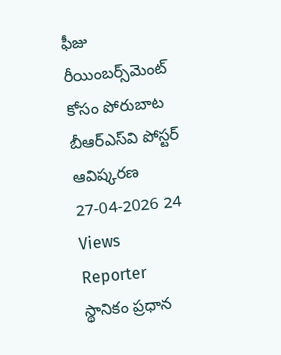ఫీజు రీయింబర్స్‌మెంట్ కోసం పోరుబాట బీఆర్‌ఎస్‌వి పోస్టర్ ఆవిష్కరణ
27-04-2026 24 Views
Reporter
స్థానికం ప్రధాన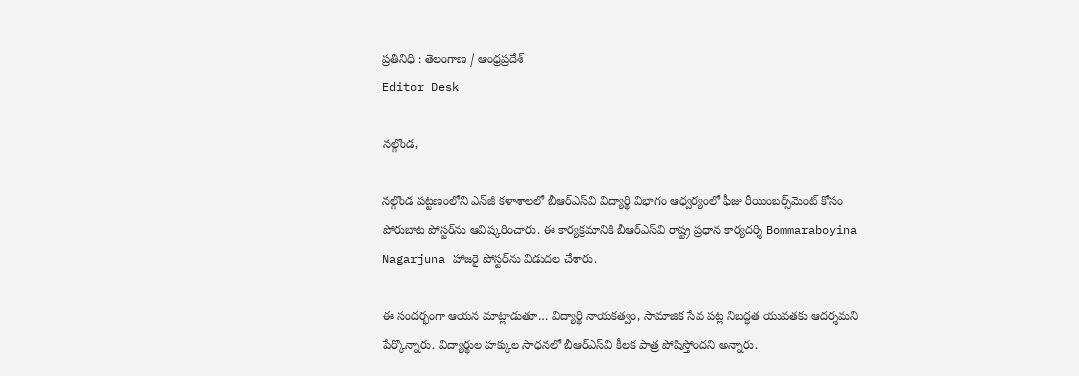ప్రతినిధి : తెలంగాణ / ఆంధ్రప్రదేశ్
Editor Desk

నల్గొండ,

నల్గొండ పట్టణంలోని ఎన్‌జీ కళాశాలలో బీఆర్‌ఎస్‌వి విద్యార్థి విభాగం ఆధ్వర్యంలో ఫీజు రీయింబర్స్‌మెంట్ కోసం పోరుబాట పోస్టర్‌ను ఆవిష్కరించారు. ఈ కార్యక్రమానికి బీఆర్‌ఎస్‌వి రాష్ట్ర ప్రధాన కార్యదర్శి Bommaraboyina Nagarjuna హాజరై పోస్టర్‌ను విడుదల చేశారు.

ఈ సందర్భంగా ఆయన మాట్లాడుతూ… విద్యార్థి నాయకత్వం, సామాజిక సేవ పట్ల నిబద్ధత యువతకు ఆదర్శమని పేర్కొన్నారు. విద్యార్థుల హక్కుల సాధనలో బీఆర్‌ఎస్‌వి కీలక పాత్ర పోషిస్తోందని అన్నారు.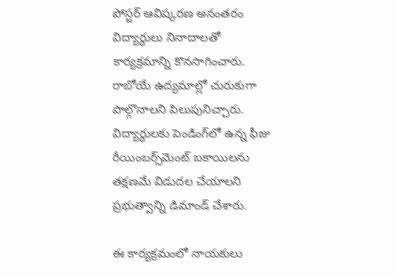పోస్టర్ ఆవిష్కరణ అనంతరం విద్యార్థులు నినాదాలతో కార్యక్రమాన్ని కొనసాగించారు. రాబోయే ఉద్యమాల్లో చురుకుగా పాల్గొనాలని పిలుపునిచ్చారు. విద్యార్థులకు పెండింగ్‌లో ఉన్న ఫీజు రీయింబర్స్‌మెంట్ బకాయిలను తక్షణమే విడుదల చేయాలని ప్రభుత్వాన్ని డిమాండ్ చేశారు.

ఈ కార్యక్రమంలో నాయకులు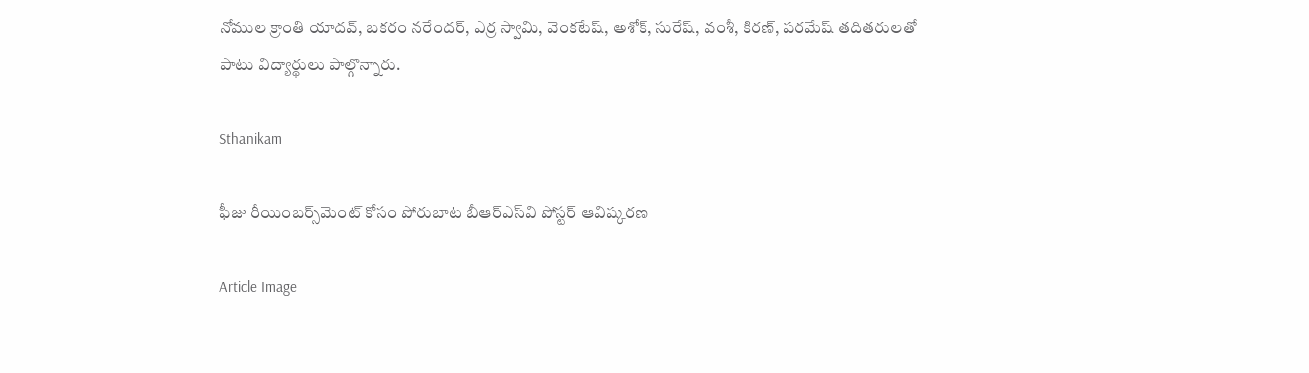నోముల క్రాంతి యాదవ్, బకరం నరేందర్, ఎర్ర స్వామి, వెంకటేష్, అశోక్, సురేష్, వంశీ, కిరణ్, పరమేష్ తదితరులతో పాటు విద్యార్థులు పాల్గొన్నారు.

Sthanikam

ఫీజు రీయింబర్స్‌మెంట్ కోసం పోరుబాట బీఆర్‌ఎస్‌వి పోస్టర్ ఆవిష్కరణ

Article Image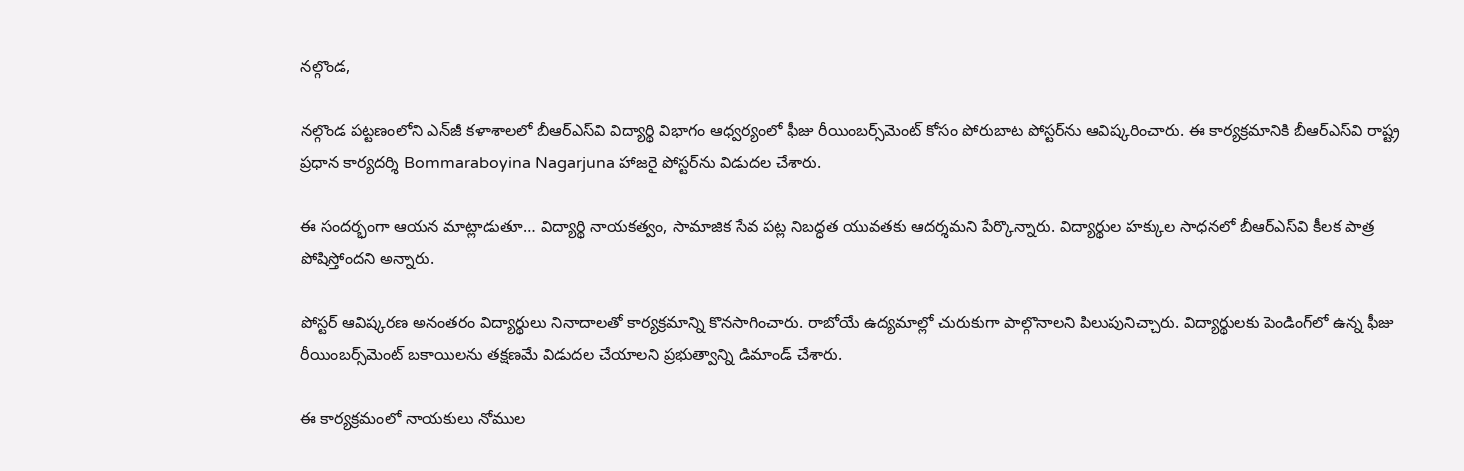నల్గొండ,

నల్గొండ పట్టణంలోని ఎన్‌జీ కళాశాలలో బీఆర్‌ఎస్‌వి విద్యార్థి విభాగం ఆధ్వర్యంలో ఫీజు రీయింబర్స్‌మెంట్ కోసం పోరుబాట పోస్టర్‌ను ఆవిష్కరించారు. ఈ కార్యక్రమానికి బీఆర్‌ఎస్‌వి రాష్ట్ర ప్రధాన కార్యదర్శి Bommaraboyina Nagarjuna హాజరై పోస్టర్‌ను విడుదల చేశారు.

ఈ సందర్భంగా ఆయన మాట్లాడుతూ… విద్యార్థి నాయకత్వం, సామాజిక సేవ పట్ల నిబద్ధత యువతకు ఆదర్శమని పేర్కొన్నారు. విద్యార్థుల హక్కుల సాధనలో బీఆర్‌ఎస్‌వి కీలక పాత్ర పోషిస్తోందని అన్నారు.

పోస్టర్ ఆవిష్కరణ అనంతరం విద్యార్థులు నినాదాలతో కార్యక్రమాన్ని కొనసాగించారు. రాబోయే ఉద్యమాల్లో చురుకుగా పాల్గొనాలని పిలుపునిచ్చారు. విద్యార్థులకు పెండింగ్‌లో ఉన్న ఫీజు రీయింబర్స్‌మెంట్ బకాయిలను తక్షణమే విడుదల చేయాలని ప్రభుత్వాన్ని డిమాండ్ చేశారు.

ఈ కార్యక్రమంలో నాయకులు నోముల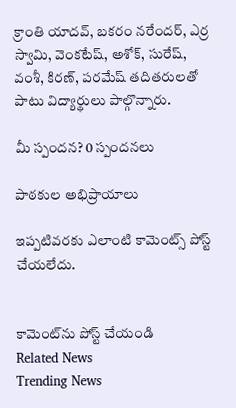క్రాంతి యాదవ్, బకరం నరేందర్, ఎర్ర స్వామి, వెంకటేష్, అశోక్, సురేష్, వంశీ, కిరణ్, పరమేష్ తదితరులతో పాటు విద్యార్థులు పాల్గొన్నారు.

మీ స్పందన? 0 స్పందనలు

పాఠకుల అభిప్రాయాలు

ఇప్పటివరకు ఎలాంటి కామెంట్స్ పోస్ట్ చేయలేదు.


కామెంట్‌ను పోస్ట్ చేయండి
Related News
Trending News